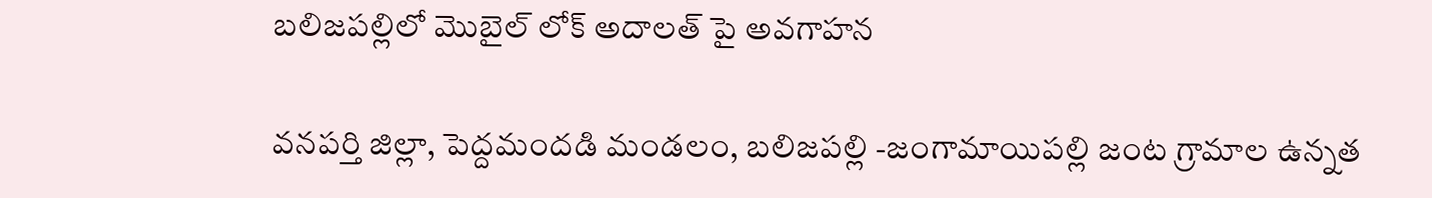బలిజపల్లిలో మొబైల్ లోక్ అదాలత్ పై అవగాహన

వనపర్తి జిల్లా, పెద్దమందడి మండలం, బలిజపల్లి -జంగామాయిపల్లి జంట గ్రామాల ఉన్నత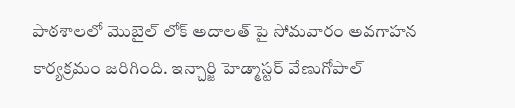పాఠశాలలో మొబైల్ లోక్ అదాలత్ పై సోమవారం అవగాహన కార్యక్రమం జరిగింది. ఇన్చార్జి హెడ్మాస్టర్ వేణుగోపాల్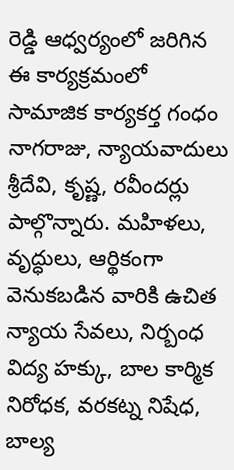రెడ్డి ఆధ్వర్యంలో జరిగిన ఈ కార్యక్రమంలో సామాజిక కార్యకర్త గంధం నాగరాజు, న్యాయవాదులు శ్రీదేవి, కృష్ణ, రవీందర్లు పాల్గొన్నారు. మహిళలు, వృద్ధులు, ఆర్థికంగా వెనుకబడిన వారికి ఉచిత న్యాయ సేవలు, నిర్బంధ విద్య హక్కు, బాల కార్మిక నిరోధక, వరకట్న నిషేధ, బాల్య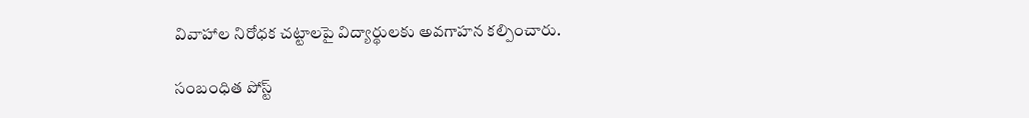వివాహాల నిరోధక చట్టాలపై విద్యార్థులకు అవగాహన కల్పించారు.

సంబంధిత పోస్ట్